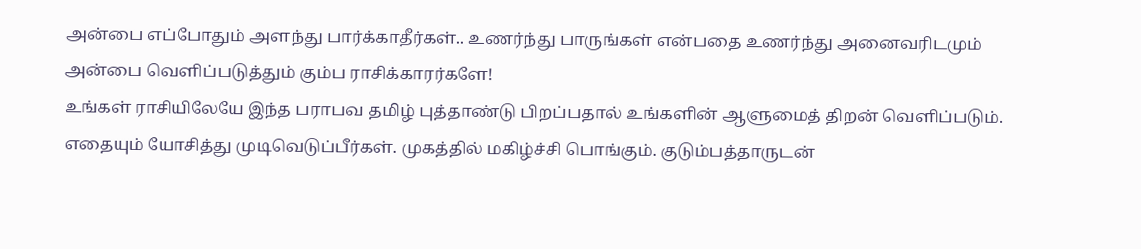அன்பை எப்போதும் அளந்து பார்க்காதீர்கள்.. உணர்ந்து பாருங்கள் என்பதை உணர்ந்து அனைவரிடமும் அன்பை வெளிப்படுத்தும் கும்ப ராசிக்காரர்களே!
உங்கள் ராசியிலேயே இந்த பராபவ தமிழ் புத்தாண்டு பிறப்பதால் உங்களின் ஆளுமைத் திறன் வெளிப்படும். எதையும் யோசித்து முடிவெடுப்பீர்கள். முகத்தில் மகிழ்ச்சி பொங்கும். குடும்பத்தாருடன்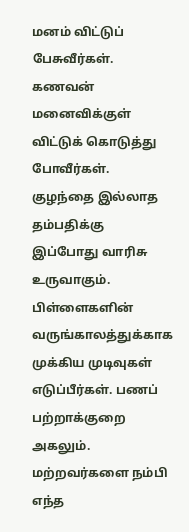மனம் விட்டுப் பேசுவீர்கள். கணவன் மனைவிக்குள் விட்டுக் கொடுத்து போவீர்கள். குழந்தை இல்லாத தம்பதிக்கு இப்போது வாரிசு உருவாகும். பிள்ளைகளின் வருங்காலத்துக்காக முக்கிய முடிவுகள் எடுப்பீர்கள். பணப் பற்றாக்குறை அகலும். மற்றவர்களை நம்பி எந்த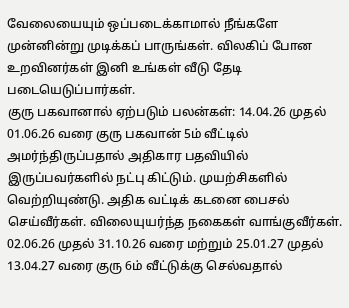வேலையையும் ஒப்படைக்காமால் நீங்களே முன்னின்று முடிக்கப் பாருங்கள். விலகிப் போன உறவினர்கள் இனி உங்கள் வீடு தேடி படையெடுப்பார்கள்.
குரு பகவானால் ஏற்படும் பலன்கள்: 14.04.26 முதல் 01.06.26 வரை குரு பகவான் 5ம் வீட்டில் அமர்ந்திருப்பதால் அதிகார பதவியில் இருப்பவர்களில் நட்பு கிட்டும். முயற்சிகளில் வெற்றியுண்டு. அதிக வட்டிக் கடனை பைசல் செய்வீர்கள். விலையுயர்ந்த நகைகள் வாங்குவீர்கள். 02.06.26 முதல் 31.10.26 வரை மற்றும் 25.01.27 முதல் 13.04.27 வரை குரு 6ம் வீட்டுக்கு செல்வதால்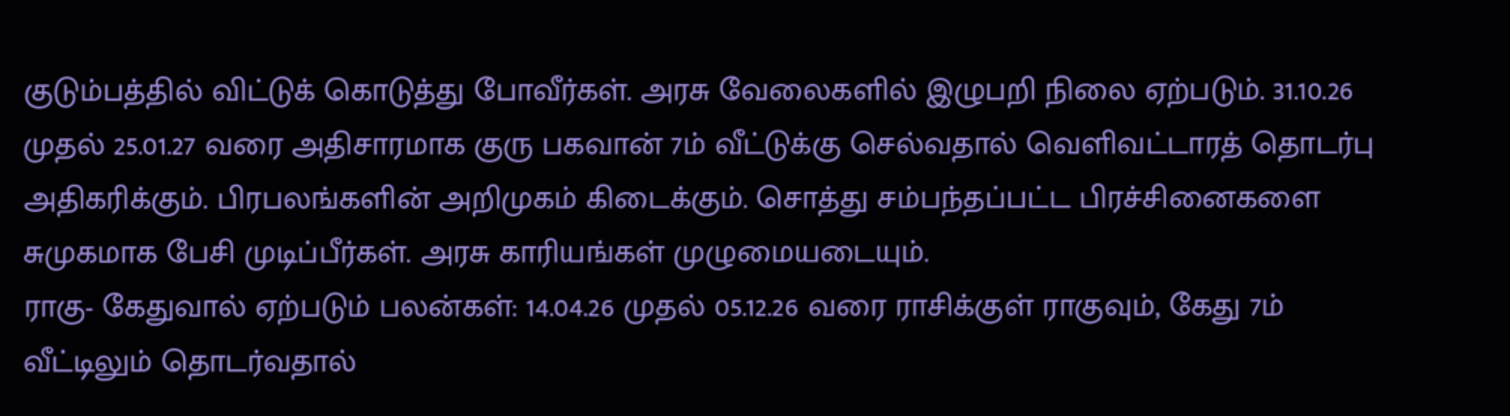குடும்பத்தில் விட்டுக் கொடுத்து போவீர்கள். அரசு வேலைகளில் இழுபறி நிலை ஏற்படும். 31.10.26 முதல் 25.01.27 வரை அதிசாரமாக குரு பகவான் 7ம் வீட்டுக்கு செல்வதால் வெளிவட்டாரத் தொடர்பு அதிகரிக்கும். பிரபலங்களின் அறிமுகம் கிடைக்கும். சொத்து சம்பந்தப்பட்ட பிரச்சினைகளை சுமுகமாக பேசி முடிப்பீர்கள். அரசு காரியங்கள் முழுமையடையும்.
ராகு- கேதுவால் ஏற்படும் பலன்கள்: 14.04.26 முதல் 05.12.26 வரை ராசிக்குள் ராகுவும், கேது 7ம் வீட்டிலும் தொடர்வதால்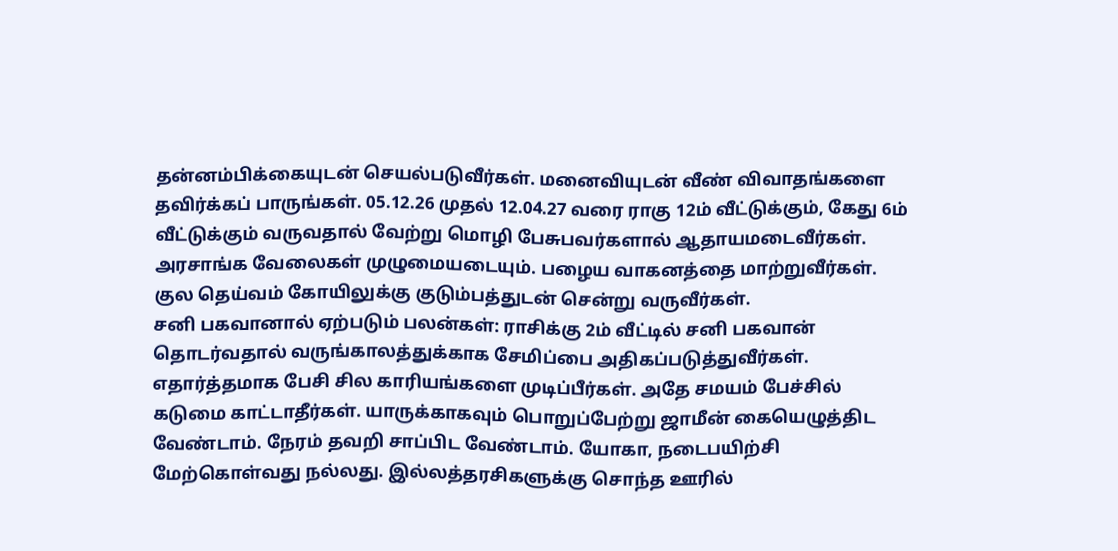தன்னம்பிக்கையுடன் செயல்படுவீர்கள். மனைவியுடன் வீண் விவாதங்களை தவிர்க்கப் பாருங்கள். 05.12.26 முதல் 12.04.27 வரை ராகு 12ம் வீட்டுக்கும், கேது 6ம் வீட்டுக்கும் வருவதால் வேற்று மொழி பேசுபவர்களால் ஆதாயமடைவீர்கள். அரசாங்க வேலைகள் முழுமையடையும். பழைய வாகனத்தை மாற்றுவீர்கள். குல தெய்வம் கோயிலுக்கு குடும்பத்துடன் சென்று வருவீர்கள்.
சனி பகவானால் ஏற்படும் பலன்கள்: ராசிக்கு 2ம் வீட்டில் சனி பகவான் தொடர்வதால் வருங்காலத்துக்காக சேமிப்பை அதிகப்படுத்துவீர்கள். எதார்த்தமாக பேசி சில காரியங்களை முடிப்பீர்கள். அதே சமயம் பேச்சில் கடுமை காட்டாதீர்கள். யாருக்காகவும் பொறுப்பேற்று ஜாமீன் கையெழுத்திட வேண்டாம். நேரம் தவறி சாப்பிட வேண்டாம். யோகா, நடைபயிற்சி மேற்கொள்வது நல்லது. இல்லத்தரசிகளுக்கு சொந்த ஊரில்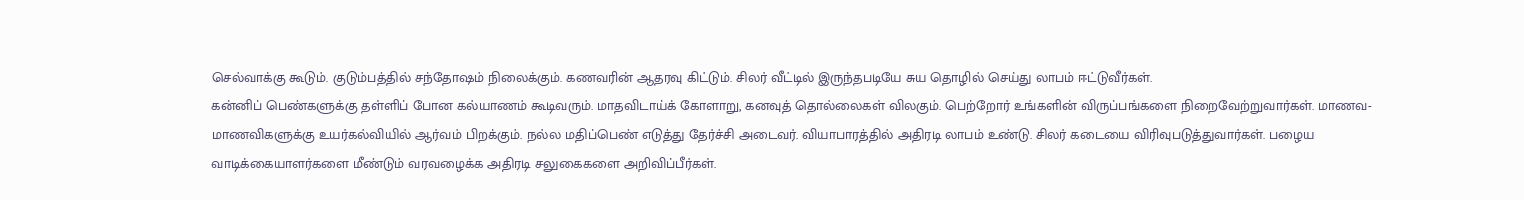செல்வாக்கு கூடும். குடும்பத்தில் சந்தோஷம் நிலைக்கும். கணவரின் ஆதரவு கிட்டும். சிலர் வீட்டில் இருந்தபடியே சுய தொழில் செய்து லாபம் ஈட்டுவீர்கள்.
கன்னிப் பெண்களுக்கு தள்ளிப் போன கல்யாணம் கூடிவரும். மாதவிடாய்க் கோளாறு, கனவுத் தொல்லைகள் விலகும். பெற்றோர் உங்களின் விருப்பங்களை நிறைவேற்றுவார்கள். மாணவ- மாணவிகளுக்கு உயர்கல்வியில் ஆர்வம் பிறக்கும். நல்ல மதிப்பெண் எடுத்து தேர்ச்சி அடைவர். வியாபாரத்தில் அதிரடி லாபம் உண்டு. சிலர் கடையை விரிவுபடுத்துவார்கள். பழைய வாடிக்கையாளர்களை மீண்டும் வரவழைக்க அதிரடி சலுகைகளை அறிவிப்பீர்கள்.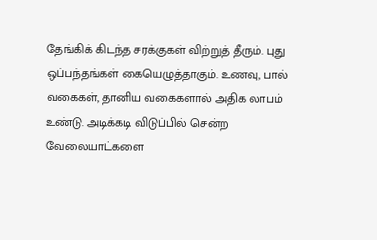தேங்கிக் கிடந்த சரக்குகள் விற்றுத் தீரும். புது ஒப்பந்தங்கள் கையெழுத்தாகும். உணவு, பால் வகைகள், தானிய வகைகளால் அதிக லாபம் உண்டு. அடிக்கடி விடுப்பில் சென்ற வேலையாட்களை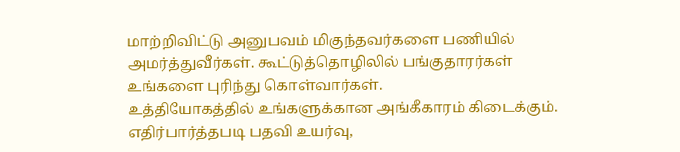மாற்றிவிட்டு அனுபவம் மிகுந்தவர்களை பணியில் அமர்த்துவீர்கள். கூட்டுத்தொழிலில் பங்குதாரர்கள் உங்களை புரிந்து கொள்வார்கள்.
உத்தியோகத்தில் உங்களுக்கான அங்கீகாரம் கிடைக்கும். எதிர்பார்த்தபடி பதவி உயர்வு,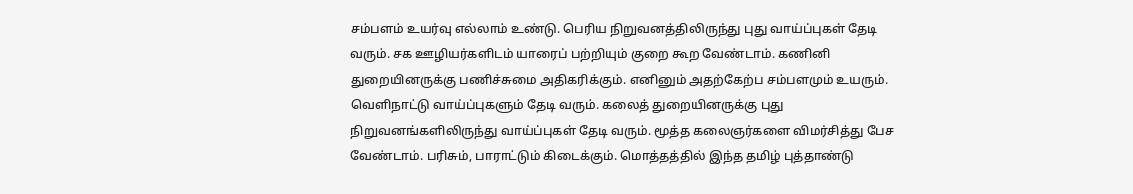சம்பளம் உயர்வு எல்லாம் உண்டு. பெரிய நிறுவனத்திலிருந்து புது வாய்ப்புகள் தேடி வரும். சக ஊழியர்களிடம் யாரைப் பற்றியும் குறை கூற வேண்டாம். கணினி துறையினருக்கு பணிச்சுமை அதிகரிக்கும். எனினும் அதற்கேற்ப சம்பளமும் உயரும்.
வெளிநாட்டு வாய்ப்புகளும் தேடி வரும். கலைத் துறையினருக்கு புது நிறுவனங்களிலிருந்து வாய்ப்புகள் தேடி வரும். மூத்த கலைஞர்களை விமர்சித்து பேச வேண்டாம். பரிசும், பாராட்டும் கிடைக்கும். மொத்தத்தில் இந்த தமிழ் புத்தாண்டு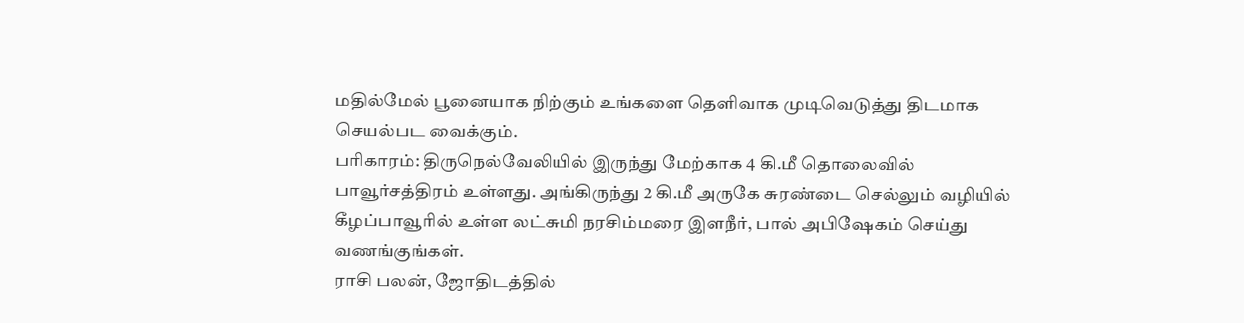மதில்மேல் பூனையாக நிற்கும் உங்களை தெளிவாக முடிவெடுத்து திடமாக செயல்பட வைக்கும்.
பரிகாரம்: திருநெல்வேலியில் இருந்து மேற்காக 4 கி.மீ தொலைவில் பாவூர்சத்திரம் உள்ளது. அங்கிருந்து 2 கி.மீ அருகே சுரண்டை செல்லும் வழியில் கீழப்பாவூரில் உள்ள லட்சுமி நரசிம்மரை இளநீர், பால் அபிஷேகம் செய்து வணங்குங்கள்.
ராசி பலன், ஜோதிடத்தில்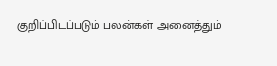குறிப்பிடப்படும் பலன்கள் அனைத்தும்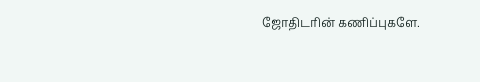ஜோதிடரின் கணிப்புகளே.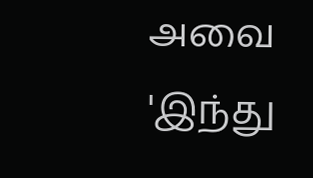அவை 'இந்து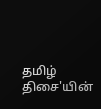தமிழ் திசை'யின்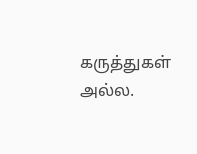கருத்துகள் அல்ல.